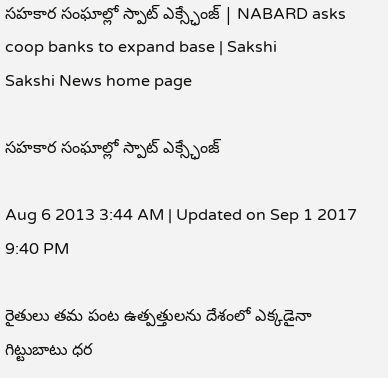సహకార సంఘాల్లో స్పాట్ ఎక్స్ఛేంజ్‌ | NABARD asks coop banks to expand base | Sakshi
Sakshi News home page

సహకార సంఘాల్లో స్పాట్ ఎక్స్ఛేంజ్‌

Aug 6 2013 3:44 AM | Updated on Sep 1 2017 9:40 PM

రైతులు తమ పంట ఉత్పత్తులను దేశంలో ఎక్కడైనా గిట్టుబాటు ధర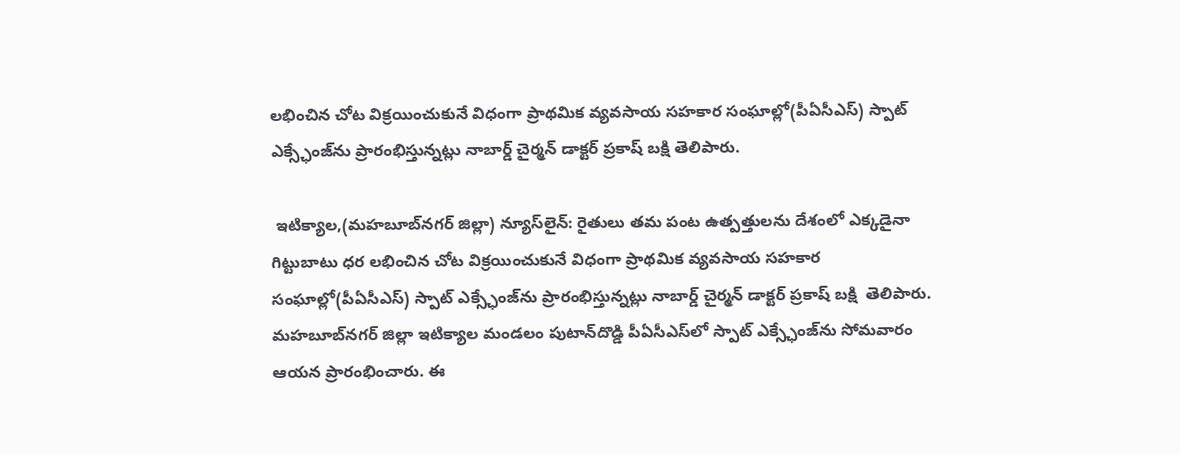లభించిన చోట విక్రయించుకునే విధంగా ప్రాథమిక వ్యవసాయ సహకార సంఘాల్లో(పీఏసీఎస్) స్పాట్ ఎక్స్ఛేంజ్‌ను ప్రారంభిస్తున్నట్లు నాబార్డ్ చైర్మన్ డాక్టర్ ప్రకాష్ బక్షి తెలిపారు.

 ఇటిక్యాల,(మహబూబ్‌నగర్ జిల్లా) న్యూస్‌లైన్: రైతులు తమ పంట ఉత్పత్తులను దేశంలో ఎక్కడైనా గిట్టుబాటు ధర లభించిన చోట విక్రయించుకునే విధంగా ప్రాథమిక వ్యవసాయ సహకార సంఘాల్లో(పీఏసీఎస్) స్పాట్ ఎక్స్ఛేంజ్‌ను ప్రారంభిస్తున్నట్లు నాబార్డ్ చైర్మన్ డాక్టర్ ప్రకాష్ బక్షి  తెలిపారు. మహబూబ్‌నగర్ జిల్లా ఇటిక్యాల మండలం పుటాన్‌దొడ్డి పీఏసీఎస్‌లో స్పాట్ ఎక్స్ఛేంజ్‌ను సోమవారం ఆయన ప్రారంభించారు. ఈ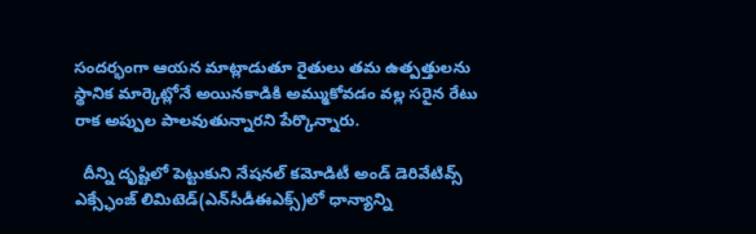సందర్భంగా ఆయన మాట్లాడుతూ రైతులు తమ ఉత్పత్తులను స్థానిక మార్కెట్లోనే అయినకాడికి అమ్ముకోవడం వల్ల సరైన రేటు రాక అప్పుల పాలవుతున్నారని పేర్కొన్నారు.

  దీన్ని దృష్టిలో పెట్టుకుని నేషనల్ కమోడిటీ అండ్ డెరివేటివ్స్ ఎక్స్ఛేంజ్ లిమిటెడ్(ఎన్‌సీడీఈఎక్స్)లో ధాన్యాన్ని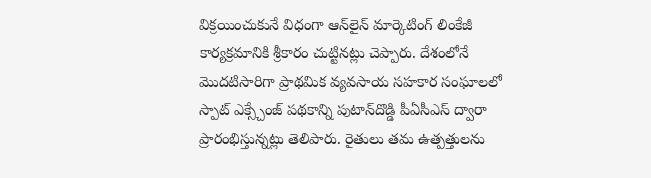విక్రయించుకునే విధంగా ఆన్‌లైన్ మార్కెటింగ్ లింకేజీ కార్యక్రమానికి శ్రీకారం చుట్టినట్లు చెప్పారు. దేశంలోనే మొదటిసారిగా ప్రాథమిక వ్యవసాయ సహకార సంఘాలలో స్పాట్ ఎక్స్చేంజ్ పథకాన్ని పుటాన్‌దొడ్డి పీఏసీఎస్ ద్వారా ప్రారంభిస్తున్నట్లు తెలిపారు. రైతులు తమ ఉత్పత్తులను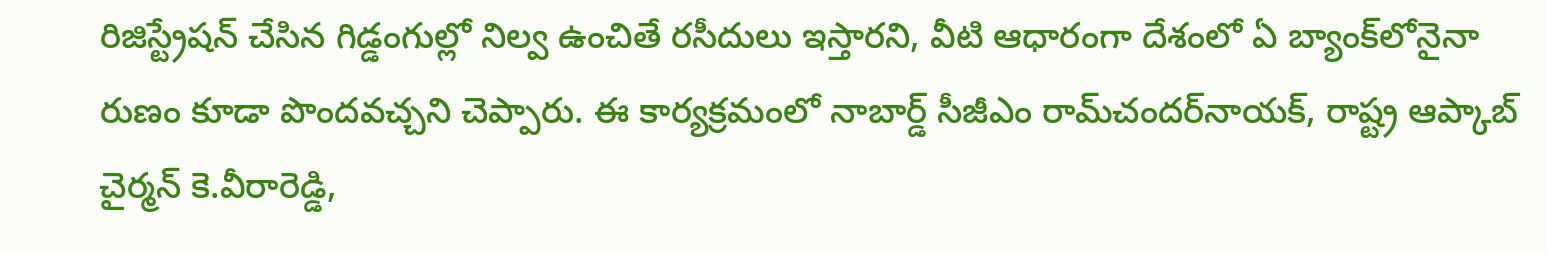రిజిస్ట్రేషన్ చేసిన గిడ్డంగుల్లో నిల్వ ఉంచితే రసీదులు ఇస్తారని, వీటి ఆధారంగా దేశంలో ఏ బ్యాంక్‌లోనైనా రుణం కూడా పొందవచ్చని చెప్పారు. ఈ కార్యక్రమంలో నాబార్డ్ సీజీఎం రామ్‌చందర్‌నాయక్, రాష్ట్ర ఆప్కాబ్ చైర్మన్ కె.వీరారెడ్డి,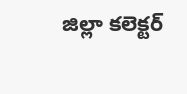జిల్లా కలెక్టర్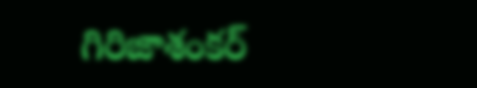గిరిజాశంకర్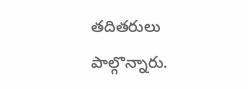తదితరులు పాల్గొన్నారు.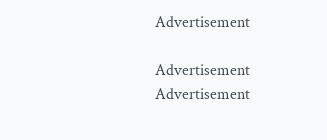Advertisement

Advertisement
Advertisement